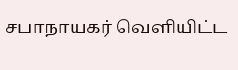சபாநாயகர் வெளியிட்ட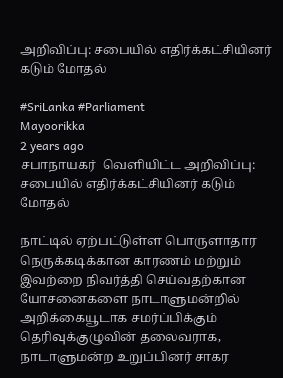அறிவிப்பு: சபையில் எதிர்க்கட்சியினர் கடும் மோதல்

#SriLanka #Parliament
Mayoorikka
2 years ago
சபாநாயகர்  வெளியிட்ட அறிவிப்பு:  சபையில் எதிர்க்கட்சியினர் கடும் மோதல்

நாட்டில் ஏற்பட்டுள்ள பொருளாதார நெருக்கடிக்கான காரணம் மற்றும் இவற்றை நிவர்த்தி செய்வதற்கான யோசனைகளை நாடாளுமன்றில் அறிக்கையூடாக சமர்ப்பிக்கும் தெரிவுக்குழுவின் தலைவராக, நாடாளுமன்ற உறுப்பினர் சாகர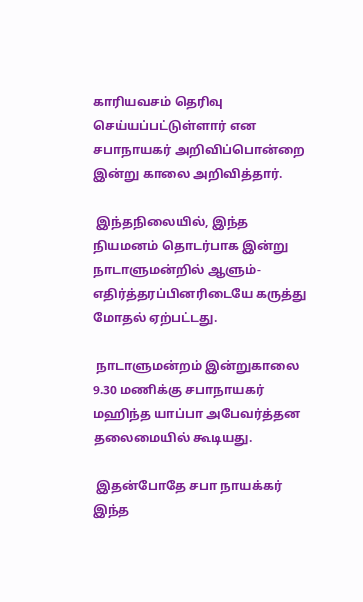காரியவசம் தெரிவு செய்யப்பட்டுள்ளார் என சபாநாயகர் அறிவிப்பொன்றை இன்று காலை அறிவித்தார்.

 இந்தநிலையில், இந்த நியமனம் தொடர்பாக இன்று நாடாளுமன்றில் ஆளும்- எதிர்த்தரப்பினரிடையே கருத்து மோதல் ஏற்பட்டது.

 நாடாளுமன்றம் இன்றுகாலை 9.30 மணிக்கு சபாநாயகர் மஹிந்த யாப்பா அபேவர்த்தன தலைமையில் கூடியது.

 இதன்போதே சபா நாயக்கர் இந்த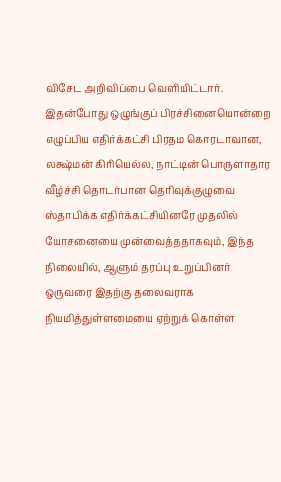விசேட அறிவிப்பை வெளியிட்டார். இதன்போது ஒழுங்குப் பிரச்சினையொன்றை எழுப்பிய எதிர்க்கட்சி பிரதம கொரடாவான, லக்ஷ்மன் கிரியெல்ல, நாட்டின் பொருளாதார வீழ்ச்சி தொடர்பான தெரிவுக்குழுவை ஸ்தாபிக்க எதிர்க்கட்சியினரே முதலில் யோசனையை முன்வைத்ததாகவும், இந்த நிலையில், ஆளும் தரப்பு உறுப்பினர் ஒருவரை இதற்கு தலைவராக நியமித்துள்ளமையை ஏற்றுக் கொள்ள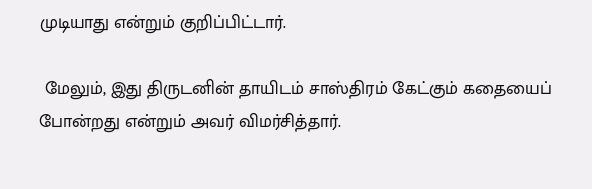முடியாது என்றும் குறிப்பிட்டார்.

 மேலும், இது திருடனின் தாயிடம் சாஸ்திரம் கேட்கும் கதையைப் போன்றது என்றும் அவர் விமர்சித்தார்.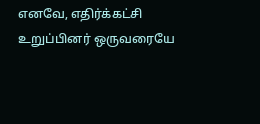எனவே, எதிர்க்கட்சி உறுப்பினர் ஒருவரையே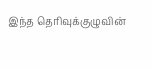இந்த தெரிவுக்குழுவின்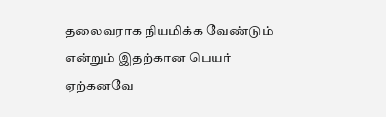தலைவராக நியமிக்க வேண்டும் என்றும் இதற்கான பெயர் ஏற்கனவே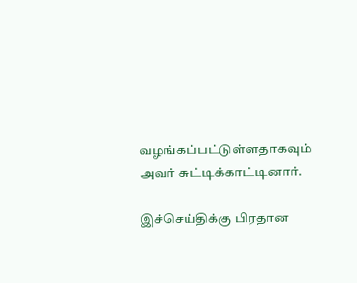வழங்கப்பட்டுள்ளதாகவும் அவர் சுட்டிக்காட்டினார்.

இச்செய்திக்கு பிரதான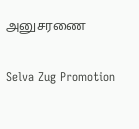அனுசரணை

Selva Zug Promotion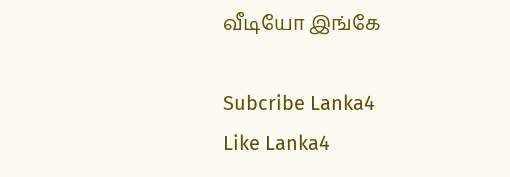வீடியோ இங்கே

Subcribe Lanka4
Like Lanka4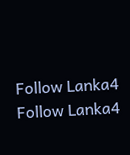Follow Lanka4
Follow Lanka4